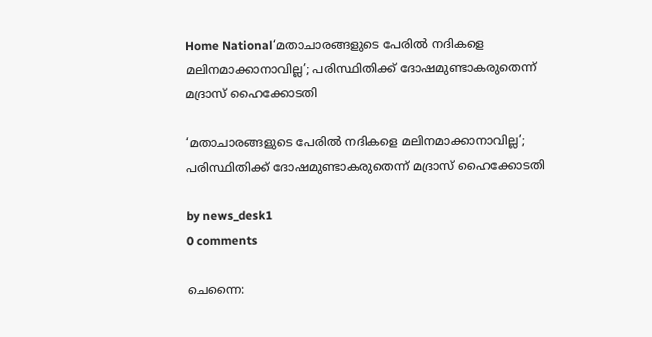Home National‘മതാചാരങ്ങളുടെ പേരിൽ നദികളെ മലിനമാക്കാനാവില്ല’; പരിസ്ഥിതിക്ക് ദോഷമുണ്ടാകരുതെന്ന് മദ്രാസ് ഹൈക്കോടതി

‘മതാചാരങ്ങളുടെ പേരിൽ നദികളെ മലിനമാക്കാനാവില്ല’; പരിസ്ഥിതിക്ക് ദോഷമുണ്ടാകരുതെന്ന് മദ്രാസ് ഹൈക്കോടതി

by news_desk1
0 comments

ചെന്നൈ: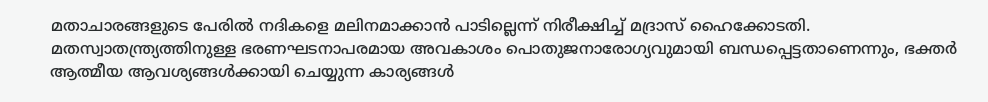മതാചാരങ്ങളുടെ പേരിൽ നദികളെ മലിനമാക്കാൻ പാടില്ലെന്ന് നിരീക്ഷിച്ച് മദ്രാസ് ഹൈക്കോടതി. മതസ്വാതന്ത്ര്യത്തിനുള്ള ഭരണഘടനാപരമായ അവകാശം പൊതുജനാരോഗ്യവുമായി ബന്ധപ്പെട്ടതാണെന്നും, ഭക്തർ ആത്മീയ ആവശ്യങ്ങൾക്കായി ചെയ്യുന്ന കാര്യങ്ങൾ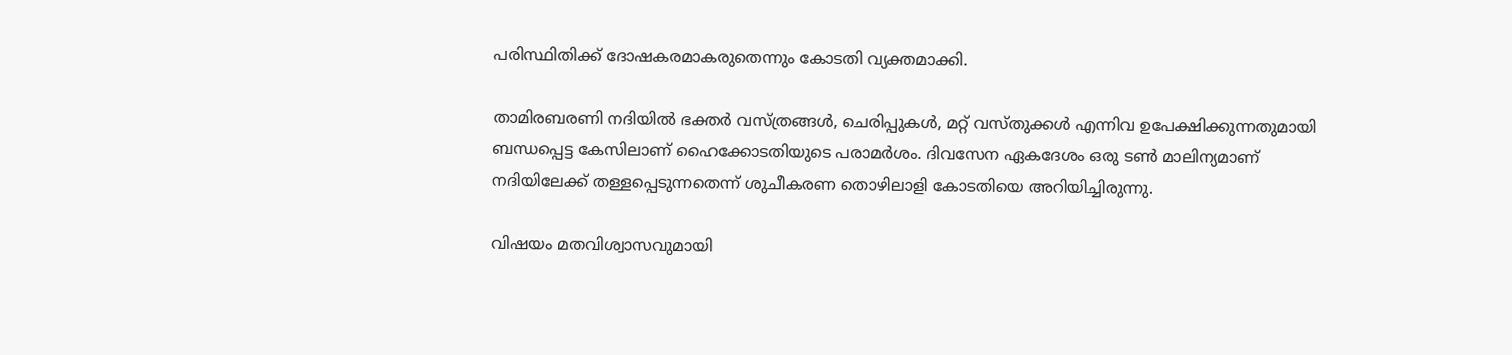പരിസ്ഥിതിക്ക് ദോഷകരമാകരുതെന്നും കോടതി വ്യക്തമാക്കി.

താമിരബരണി നദിയിൽ ഭക്തർ വസ്ത്രങ്ങൾ, ചെരിപ്പുകൾ, മറ്റ് വസ്തുക്കൾ എന്നിവ ഉപേക്ഷിക്കുന്നതുമായി ബന്ധപ്പെട്ട കേസിലാണ് ഹൈക്കോടതിയുടെ പരാമർശം. ദിവസേന ഏകദേശം ഒരു ടൺ മാലിന്യമാണ് നദിയിലേക്ക് തള്ളപ്പെടുന്നതെന്ന് ശുചീകരണ തൊഴിലാളി കോടതിയെ അറിയിച്ചിരുന്നു.

വിഷയം മതവിശ്വാസവുമായി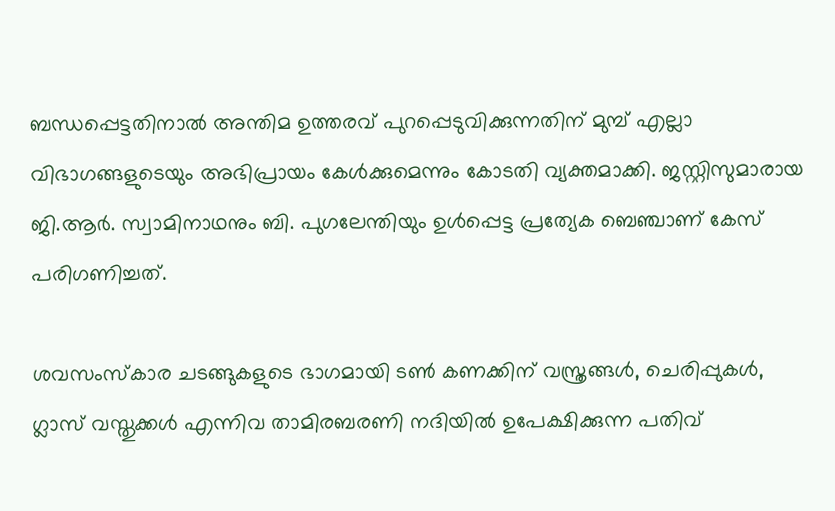ബന്ധപ്പെട്ടതിനാൽ അന്തിമ ഉത്തരവ് പുറപ്പെടുവിക്കുന്നതിന് മുമ്പ് എല്ലാ വിഭാഗങ്ങളുടെയും അഭിപ്രായം കേൾക്കുമെന്നും കോടതി വ്യക്തമാക്കി. ജസ്റ്റിസുമാരായ ജി.ആർ. സ്വാമിനാഥനും ബി. പുഗലേന്തിയും ഉൾപ്പെട്ട പ്രത്യേക ബെഞ്ചാണ് കേസ് പരിഗണിച്ചത്.

ശവസംസ്കാര ചടങ്ങുകളുടെ ഭാഗമായി ടൺ കണക്കിന് വസ്ത്രങ്ങൾ, ചെരിപ്പുകൾ, ഗ്ലാസ് വസ്തുക്കൾ എന്നിവ താമിരബരണി നദിയിൽ ഉപേക്ഷിക്കുന്ന പതിവ്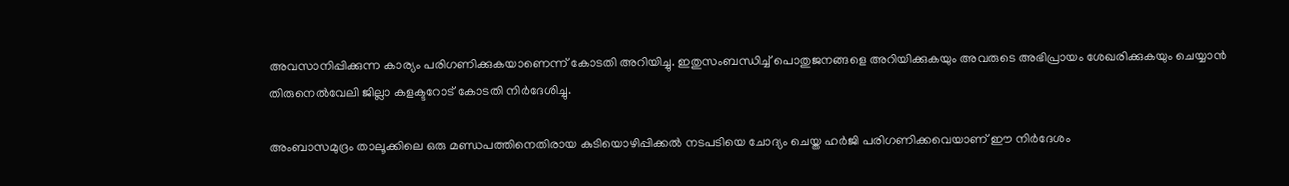അവസാനിപ്പിക്കുന്ന കാര്യം പരിഗണിക്കുകയാണെന്ന് കോടതി അറിയിച്ചു. ഇതുസംബന്ധിച്ച് പൊതുജനങ്ങളെ അറിയിക്കുകയും അവരുടെ അഭിപ്രായം ശേഖരിക്കുകയും ചെയ്യാൻ തിരുനെൽവേലി ജില്ലാ കളക്ടറോട് കോടതി നിർദേശിച്ചു.

അംബാസമുദ്രം താലൂക്കിലെ ഒരു മണ്ഡപത്തിനെതിരായ കുടിയൊഴിപ്പിക്കൽ നടപടിയെ ചോദ്യം ചെയ്ത ഹർജി പരിഗണിക്കവെയാണ് ഈ നിർദേശം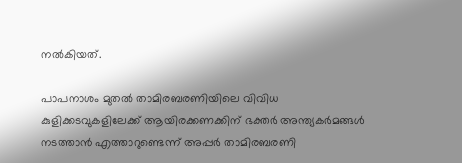നൽകിയത്.

പാപനാശം മുതൽ താമിരബരണിയിലെ വിവിധ കുളിക്കടവുകളിലേക്ക് ആയിരക്കണക്കിന് ഭക്തർ അന്ത്യകർമങ്ങൾ നടത്താൻ എത്താറുണ്ടെന്ന് അപ്പർ താമിരബരണി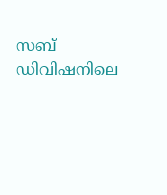സബ് ഡിവിഷനിലെ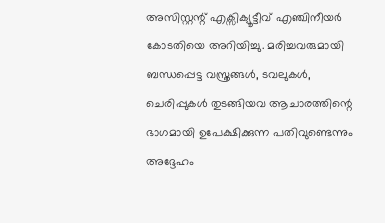അസിസ്റ്റന്റ് എക്സിക്യൂട്ടീവ് എഞ്ചിനീയർ കോടതിയെ അറിയിച്ചു. മരിച്ചവരുമായി ബന്ധപ്പെട്ട വസ്ത്രങ്ങൾ, ടവലുകൾ, ചെരിപ്പുകൾ തുടങ്ങിയവ ആചാരത്തിന്റെ ഭാഗമായി ഉപേക്ഷിക്കുന്ന പതിവുണ്ടെന്നും അദ്ദേഹം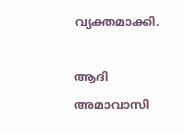വ്യക്തമാക്കി.

ആദി അമാവാസി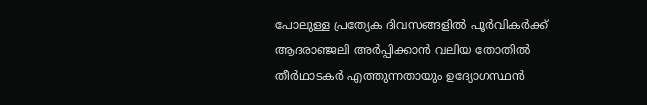പോലുള്ള പ്രത്യേക ദിവസങ്ങളിൽ പൂർവികർക്ക് ആദരാഞ്ജലി അർപ്പിക്കാൻ വലിയ തോതിൽ തീർഥാടകർ എത്തുന്നതായും ഉദ്യോഗസ്ഥൻ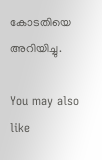കോടതിയെ അറിയിച്ചു.

You may also like